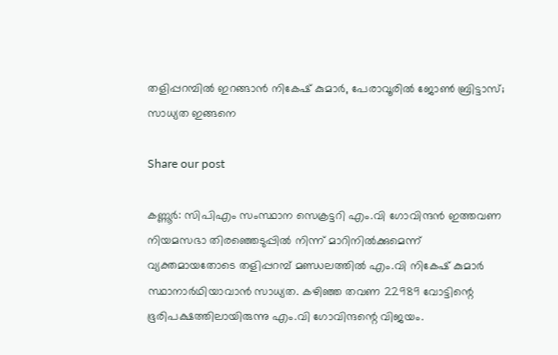തളിപ്പറമ്പിൽ ഇറങ്ങാൻ നികേഷ് കുമാർ, പേരാവൂരിൽ ജോൺ ബ്രിട്ടാസ്; സാധ്യത ഇങ്ങനെ

Share our post

കണ്ണൂർ: സിപിഎം സംസ്ഥാന സെക്രട്ടറി എം.വി ഗോവിന്ദൻ ഇത്തവണ നിയമസഭാ തിരഞ്ഞെടുപ്പിൽ നിന്ന് മാറിനിൽക്കുമെന്ന് വ്യക്തമായതോടെ തളിപ്പറമ്പ് മണ്ഡലത്തിൽ എം.വി നികേഷ് കുമാർ സ്ഥാനാർഥിയാവാൻ സാധ്യത. കഴിഞ്ഞ തവണ 22989 വോട്ടിന്റെ ഭൂരിപക്ഷത്തിലായിരുന്നു എം.വി ഗോവിന്ദന്റെ വിജയം.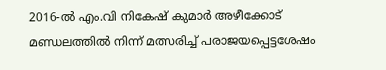2016-ൽ എം.വി നികേഷ് കുമാർ അഴീക്കോട് മണ്ഡലത്തിൽ നിന്ന് മത്സരിച്ച് പരാജയപ്പെട്ടശേഷം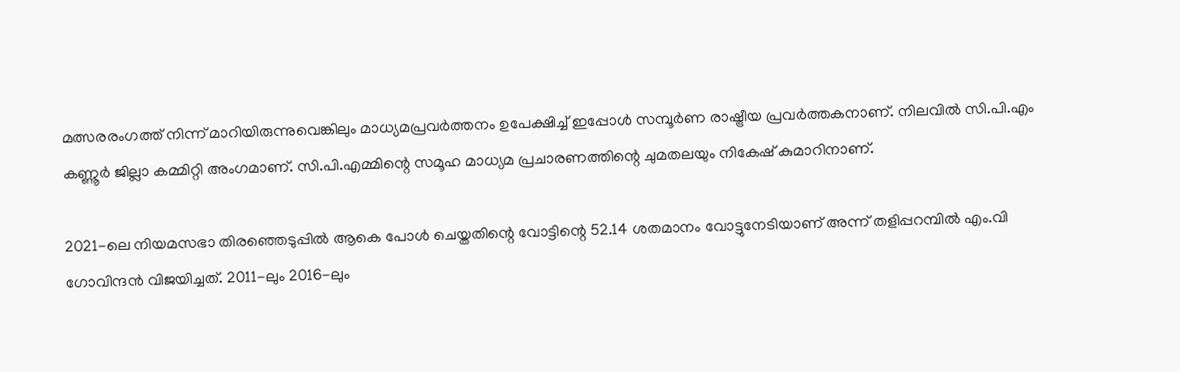മത്സരരംഗത്ത് നിന്ന് മാറിയിരുന്നുവെങ്കിലും മാധ്യമപ്രവർത്തനം ഉപേക്ഷിച്ച് ഇപ്പോൾ സമ്പൂർണ രാഷ്ട്രീയ പ്രവർത്തകനാണ്. നിലവിൽ സി.പി.എം കണ്ണൂർ ജില്ലാ കമ്മിറ്റി അംഗമാണ്. സി.പി.എമ്മിന്റെ സമൂഹ മാധ്യമ പ്രചാരണത്തിന്റെ ചുമതലയും നികേഷ് കുമാറിനാണ്.

2021-ലെ നിയമസഭാ തിരഞ്ഞെടുപ്പിൽ ആകെ പോൾ ചെയ്തതിന്റെ വോട്ടിന്റെ 52.14 ശതമാനം വോട്ടുനേടിയാണ് അന്ന് തളിപ്പറമ്പിൽ എം.വി ഗോവിന്ദൻ വിജയിച്ചത്. 2011-ലും 2016-ലും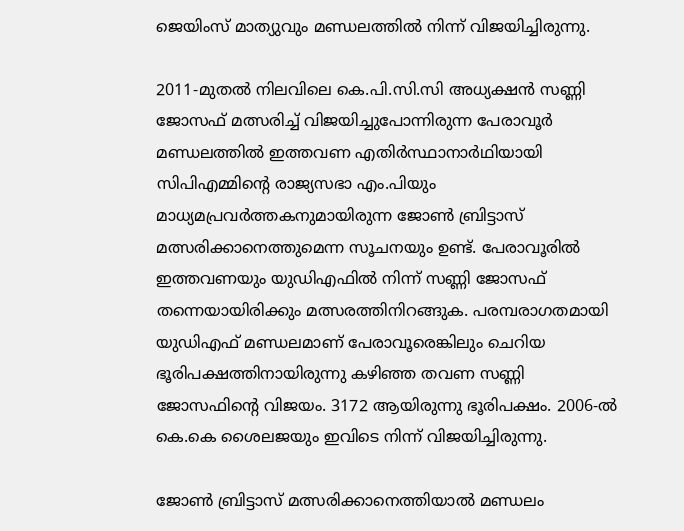ജെയിംസ് മാത്യുവും മണ്ഡലത്തിൽ നിന്ന് വിജയിച്ചിരുന്നു.

2011-മുതൽ നിലവിലെ കെ.പി.സി.സി അധ്യക്ഷൻ സണ്ണി ജോസഫ് മത്സരിച്ച് വിജയിച്ചുപോന്നിരുന്ന പേരാവൂർ മണ്ഡലത്തിൽ ഇത്തവണ എതിർസ്ഥാനാർഥിയായി സിപിഎമ്മിന്റെ രാജ്യസഭാ എം.പിയും മാധ്യമപ്രവർത്തകനുമായിരുന്ന ജോൺ ബ്രിട്ടാസ് മത്സരിക്കാനെത്തുമെന്ന സൂചനയും ഉണ്ട്. പേരാവൂരിൽ ഇത്തവണയും യുഡിഎഫിൽ നിന്ന് സണ്ണി ജോസഫ് തന്നെയായിരിക്കും മത്സരത്തിനിറങ്ങുക. പരമ്പരാഗതമായി യുഡിഎഫ് മണ്ഡലമാണ് പേരാവൂരെങ്കിലും ചെറിയ ഭൂരിപക്ഷത്തിനായിരുന്നു കഴിഞ്ഞ തവണ സണ്ണി ജോസഫിന്റെ വിജയം. 3172 ആയിരുന്നു ഭൂരിപക്ഷം. 2006-ൽ കെ.കെ ശൈലജയും ഇവിടെ നിന്ന് വിജയിച്ചിരുന്നു.

ജോൺ ബ്രിട്ടാസ് മത്സരിക്കാനെത്തിയാൽ മണ്ഡലം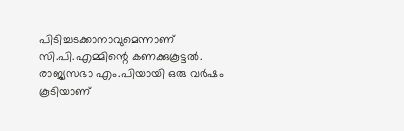പിടിച്ചടക്കാനാവുമെന്നാണ് സി.പി.എമ്മിന്റെ കണക്കുകൂട്ടൽ. രാജ്യസഭാ എം.പിയായി ഒരു വർഷം കൂടിയാണ്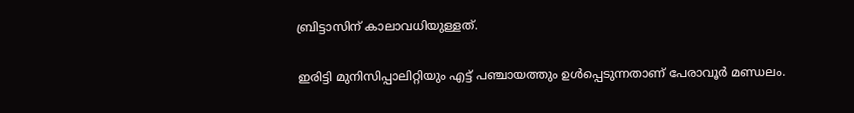ബ്രിട്ടാസിന് കാലാവധിയുള്ളത്.

ഇരിട്ടി മുനിസിപ്പാലിറ്റിയും എട്ട് പഞ്ചായത്തും ഉൾപ്പെടുന്നതാണ് പേരാവൂർ മണ്ഡലം.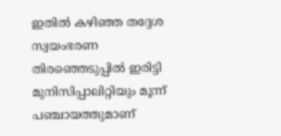ഇതിൽ കഴിഞ്ഞ തദ്ദേശ സ്വയംഭരണ തിരഞ്ഞെടുപ്പിൽ ഇരിട്ടി മുനിസിപ്പാലിറ്റിയും മൂന്ന് പഞ്ചായത്തുമാണ്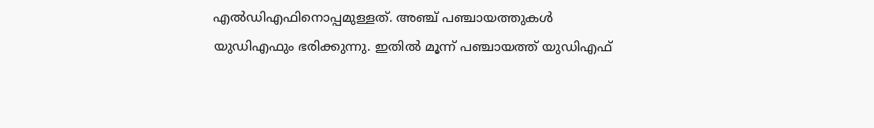എൽഡിഎഫിനൊപ്പമുള്ളത്. അഞ്ച് പഞ്ചായത്തുകൾ യുഡിഎഫും ഭരിക്കുന്നു. ഇതിൽ മൂന്ന് പഞ്ചായത്ത് യുഡിഎഫ്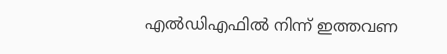എൽഡിഎഫിൽ നിന്ന് ഇത്തവണ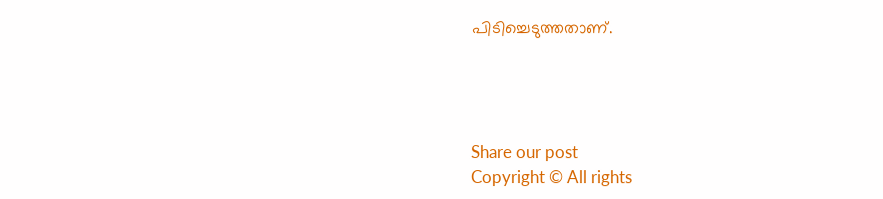പിടിച്ചെടുത്തതാണ്.




Share our post
Copyright © All rights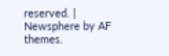reserved. | Newsphere by AF themes.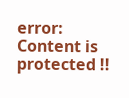error: Content is protected !!